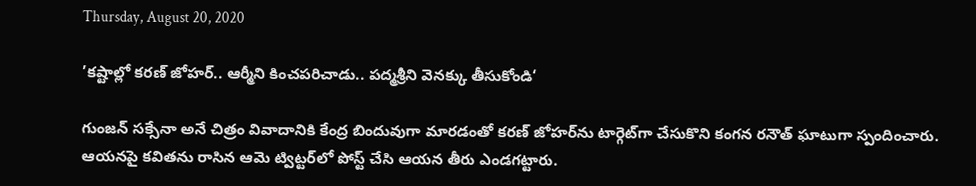Thursday, August 20, 2020

’కష్టాల్లో కరణ్ జోహర్.. ఆర్మీని కించపరిచాడు.. పద్మశ్రీని వెనక్కు తీసుకోండి‘

గుంజన్ సక్సేనా అనే చిత్రం వివాదానికి కేంద్ర బిందువుగా మారడంతో కరణ్‌ జోహర్‌ను టార్గెట్‌గా చేసుకొని కంగన రనౌత్ ఘాటుగా స్పందించారు. ఆయనపై కవితను రాసిన ఆమె ట్విట్టర్‌లో పోస్ట్ చేసి ఆయన తీరు ఎండగట్టారు.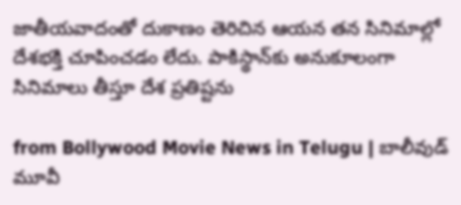జాతీయవాదంతో దుకాణం తెరిచిన ఆయన తన సినిమాల్లో దేశభక్తి చూపించడం లేదు. పాకిస్థాన్‌కు అనుకూలంగా సినిమాలు తీస్తూ దేశ ప్రతిష్టను

from Bollywood Movie News in Telugu | బాలీవుడ్ మూవీ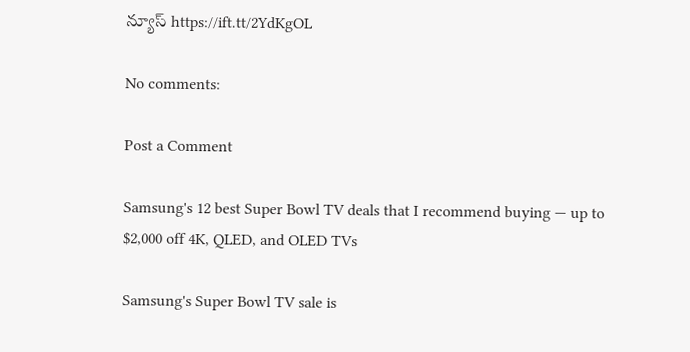న్యూస్ https://ift.tt/2YdKgOL

No comments:

Post a Comment

Samsung's 12 best Super Bowl TV deals that I recommend buying — up to $2,000 off 4K, QLED, and OLED TVs

Samsung's Super Bowl TV sale is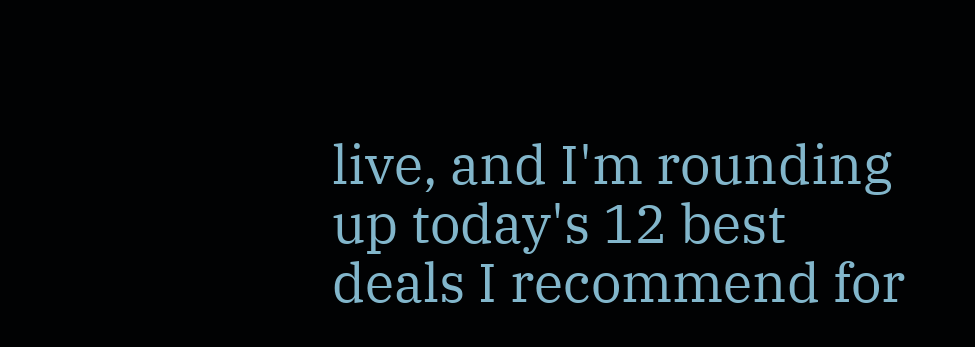live, and I'm rounding up today's 12 best deals I recommend for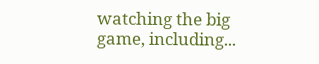watching the big game, including...